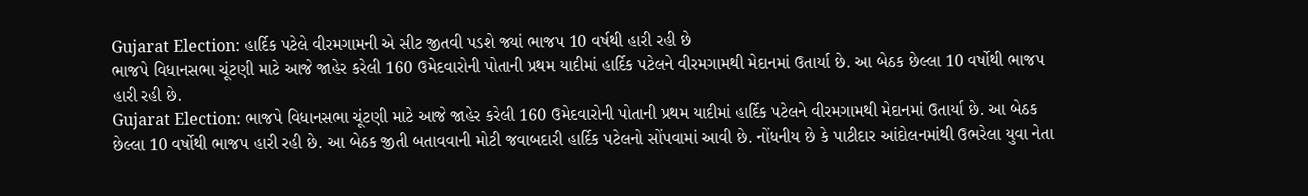Gujarat Election: હાર્દિક પટેલે વીરમગામની એ સીટ જીતવી પડશે જ્યાં ભાજપ 10 વર્ષથી હારી રહી છે
ભાજપે વિધાનસભા ચૂંટણી માટે આજે જાહેર કરેલી 160 ઉમેદવારોની પોતાની પ્રથમ યાદીમાં હાર્દિક પટેલને વીરમગામથી મેદાનમાં ઉતાર્યા છે. આ બેઠક છેલ્લા 10 વર્ષોથી ભાજપ હારી રહી છે.
Gujarat Election: ભાજપે વિધાનસભા ચૂંટણી માટે આજે જાહેર કરેલી 160 ઉમેદવારોની પોતાની પ્રથમ યાદીમાં હાર્દિક પટેલને વીરમગામથી મેદાનમાં ઉતાર્યા છે. આ બેઠક છેલ્લા 10 વર્ષોથી ભાજપ હારી રહી છે. આ બેઠક જીતી બતાવવાની મોટી જવાબદારી હાર્દિક પટેલનો સોંપવામાં આવી છે. નોંધનીય છે કે પાટીદાર આંદોલનમાંથી ઉભરેલા યુવા નેતા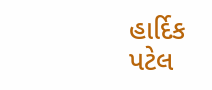હાર્દિક પટેલ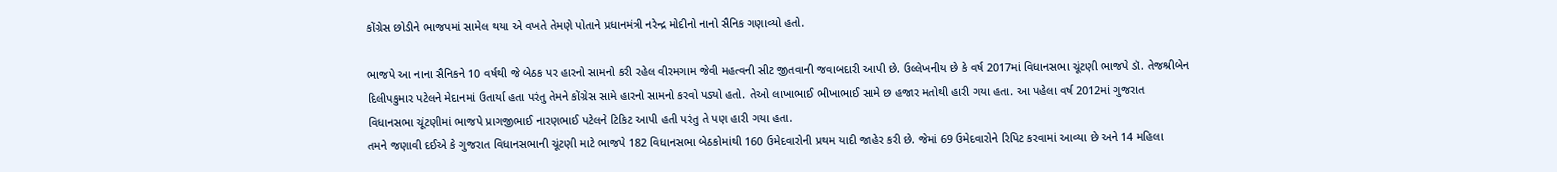કોંગ્રેસ છોડીને ભાજપમાં સામેલ થયા એ વખતે તેમણે પોતાને પ્રધાનમંત્રી નરેન્દ્ર મોદીનો નાનો સૈનિક ગણાવ્યો હતો.

ભાજપે આ નાના સૈનિકને 10 વર્ષથી જે બેઠક પર હારનો સામનો કરી રહેલ વીરમગામ જેવી મહત્વની સીટ જીતવાની જવાબદારી આપી છે. ઉલ્લેખનીય છે કે વર્ષ 2017માં વિધાનસભા ચૂંટણી ભાજપે ડૉ. તેજશ્રીબેન દિલીપકુમાર પટેલને મેદાનમાં ઉતાર્યા હતા પરંતુ તેમને કોંગ્રેસ સામે હારનો સામનો કરવો પડ્યો હતો. તેઓ લાખાભાઈ ભીખાભાઈ સામે છ હજાર મતોથી હારી ગયા હતા. આ પહેલા વર્ષ 2012માં ગુજરાત વિધાનસભા ચૂંટણીમાં ભાજપે પ્રાગજીભાઈ નારણભાઈ પટેલને ટિકિટ આપી હતી પરંતુ તે પણ હારી ગયા હતા.
તમને જણાવી દઈએ કે ગુજરાત વિધાનસભાની ચૂંટણી માટે ભાજપે 182 વિધાનસભા બેઠકોમાંથી 160 ઉમેદવારોની પ્રથમ યાદી જાહેર કરી છે. જેમાં 69 ઉમેદવારોને રિપિટ કરવામાં આવ્યા છે અને 14 મહિલા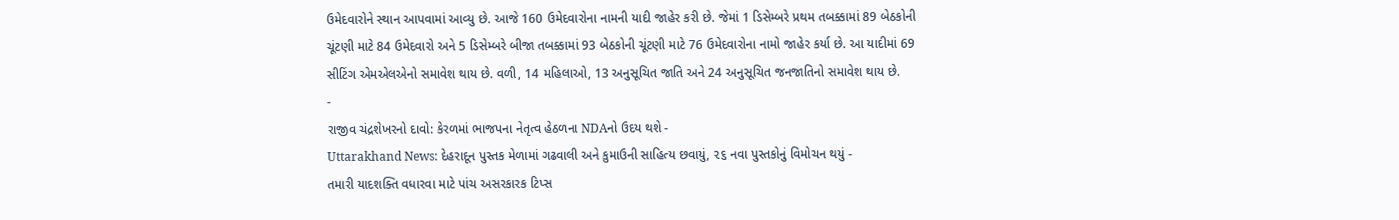ઉમેદવારોને સ્થાન આપવામાં આવ્યુ છે. આજે 160 ઉમેદવારોના નામની યાદી જાહેર કરી છે. જેમાં 1 ડિસેમ્બરે પ્રથમ તબક્કામાં 89 બેઠકોની ચૂંટણી માટે 84 ઉમેદવારો અને 5 ડિસેમ્બરે બીજા તબક્કામાં 93 બેઠકોની ચૂંટણી માટે 76 ઉમેદવારોના નામો જાહેર કર્યા છે. આ યાદીમાં 69 સીટિંગ એમએલએનો સમાવેશ થાય છે. વળી, 14 મહિલાઓ, 13 અનુસૂચિત જાતિ અને 24 અનુસૂચિત જનજાતિનો સમાવેશ થાય છે.
-
રાજીવ ચંદ્રશેખરનો દાવો: કેરળમાં ભાજપના નેતૃત્વ હેઠળના NDAનો ઉદય થશે -
Uttarakhand News: દેહરાદૂન પુસ્તક મેળામાં ગઢવાલી અને કુમાઉની સાહિત્ય છવાયું, ૨૬ નવા પુસ્તકોનું વિમોચન થયું -
તમારી યાદશક્તિ વધારવા માટે પાંચ અસરકારક ટિપ્સ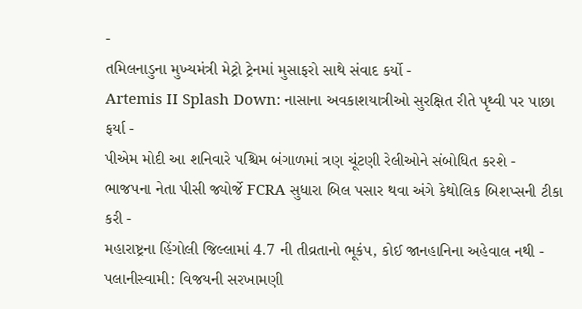-
તમિલનાડુના મુખ્યમંત્રી મેટ્રો ટ્રેનમાં મુસાફરો સાથે સંવાદ કર્યો -
Artemis II Splash Down: નાસાના અવકાશયાત્રીઓ સુરક્ષિત રીતે પૃથ્વી પર પાછા ફર્યા -
પીએમ મોદી આ શનિવારે પશ્ચિમ બંગાળમાં ત્રણ ચૂંટણી રેલીઓને સંબોધિત કરશે -
ભાજપના નેતા પીસી જ્યોર્જે FCRA સુધારા બિલ પસાર થવા અંગે કેથોલિક બિશપ્સની ટીકા કરી -
મહારાષ્ટ્રના હિંગોલી જિલ્લામાં 4.7 ની તીવ્રતાનો ભૂકંપ, કોઈ જાનહાનિના અહેવાલ નથી -
પલાનીસ્વામી: વિજયની સરખામણી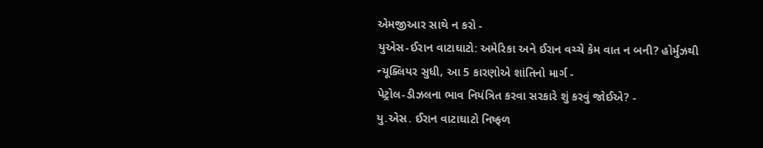એમજીઆર સાથે ન કરો -
યુએસ-ઈરાન વાટાઘાટો: અમેરિકા અને ઈરાન વચ્ચે કેમ વાત ન બની? હોર્મુઝથી ન્યૂક્લિયર સુધી, આ 5 કારણોએ શાંતિનો માર્ગ -
પેટ્રોલ-ડીઝલના ભાવ નિયંત્રિત કરવા સરકારે શું કરવું જોઈએ? -
યુ.એસ. ઈરાન વાટાઘાટો નિષ્ફળ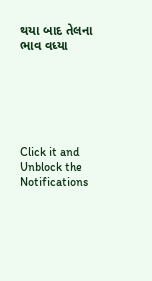થયા બાદ તેલના ભાવ વધ્યા






Click it and Unblock the Notifications